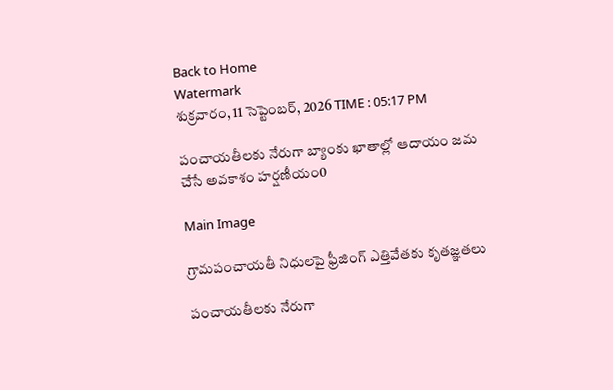Back to Home
Watermark
శుక్రవారం, 11 సెప్టెంబర్, 2026 TIME : 05:17 PM

పంచాయతీలకు నేరుగా బ్యాంకు ఖాతాల్లో ఆదాయం జమ చేసే అవకాశం హర్షణీయం0

Main Image

గ్రామపంచాయతీ నిధులపై ఫ్రీజింగ్ ఎత్తివేతకు కృతజ్ఞతలు

పంచాయతీలకు నేరుగా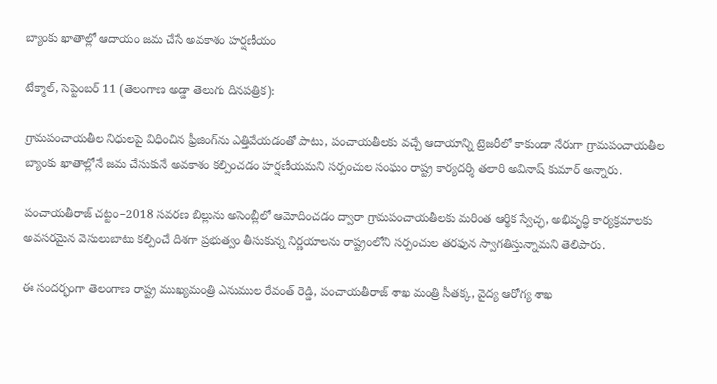బ్యాంకు ఖాతాల్లో ఆదాయం జమ చేసే అవకాశం హర్షణీయం

టేక్మాల్, సెప్టెంబర్ 11 (తెలంగాణ అడ్డా తెలుగు దినపత్రిక):

గ్రామపంచాయతీల నిధులపై విధించిన ఫ్రీజింగ్‌ను ఎత్తివేయడంతో పాటు, పంచాయతీలకు వచ్చే ఆదాయాన్ని ట్రెజరీలో కాకుండా నేరుగా గ్రామపంచాయతీల బ్యాంకు ఖాతాల్లోనే జమ చేసుకునే అవకాశం కల్పించడం హర్షణీయమని సర్పంచుల సంఘం రాష్ట్ర కార్యదర్శి తలారి అవినాష్ కుమార్ అన్నారు.

పంచాయతీరాజ్ చట్టం–2018 సవరణ బిల్లును అసెంబ్లీలో ఆమోదించడం ద్వారా గ్రామపంచాయతీలకు మరింత ఆర్థిక స్వేచ్ఛ, అభివృద్ధి కార్యక్రమాలకు అవసరమైన వెసులుబాటు కల్పించే దిశగా ప్రభుత్వం తీసుకున్న నిర్ణయాలను రాష్ట్రంలోని సర్పంచుల తరఫున స్వాగతిస్తున్నామని తెలిపారు.

ఈ సందర్భంగా తెలంగాణ రాష్ట్ర ముఖ్యమంత్రి ఎనుముల రేవంత్ రెడ్డి, పంచాయతీరాజ్ శాఖ మంత్రి సీతక్క, వైద్య ఆరోగ్య శాఖ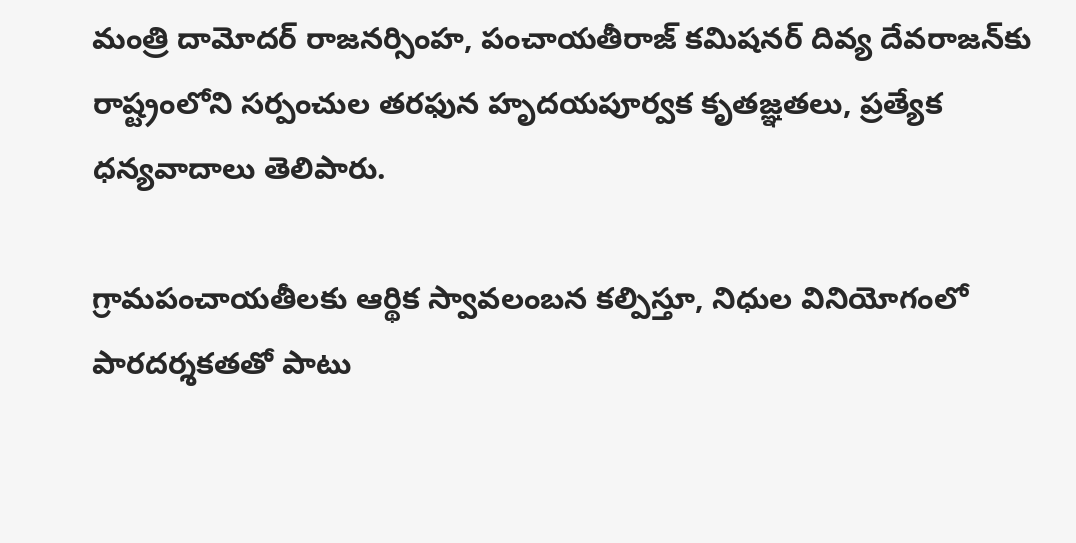మంత్రి దామోదర్ రాజనర్సింహ, పంచాయతీరాజ్ కమిషనర్ దివ్య దేవరాజన్‌కు రాష్ట్రంలోని సర్పంచుల తరఫున హృదయపూర్వక కృతజ్ఞతలు, ప్రత్యేక ధన్యవాదాలు తెలిపారు.

గ్రామపంచాయతీలకు ఆర్థిక స్వావలంబన కల్పిస్తూ, నిధుల వినియోగంలో పారదర్శకతతో పాటు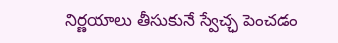నిర్ణయాలు తీసుకునే స్వేచ్ఛ పెంచడం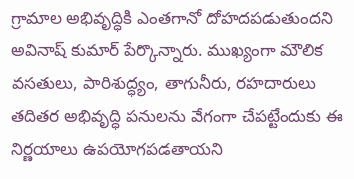గ్రామాల అభివృద్ధికి ఎంతగానో దోహదపడుతుందని అవినాష్ కుమార్ పేర్కొన్నారు. ముఖ్యంగా మౌలిక వసతులు, పారిశుద్ధ్యం, తాగునీరు, రహదారులు తదితర అభివృద్ధి పనులను వేగంగా చేపట్టేందుకు ఈ నిర్ణయాలు ఉపయోగపడతాయని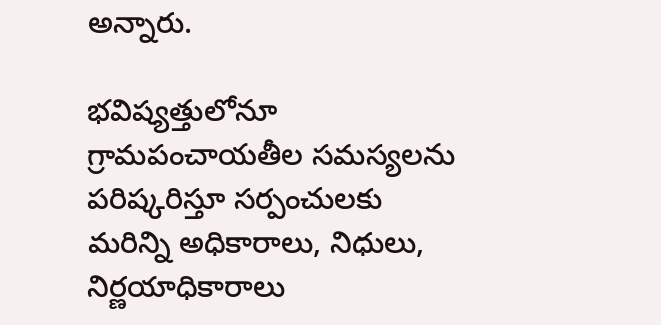అన్నారు.

భవిష్యత్తులోనూ గ్రామపంచాయతీల సమస్యలను పరిష్కరిస్తూ సర్పంచులకు మరిన్ని అధికారాలు, నిధులు, నిర్ణయాధికారాలు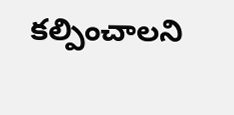కల్పించాలని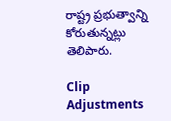రాష్ట్ర ప్రభుత్వాన్ని కోరుతున్నట్లు తెలిపారు.

Clip Adjustments